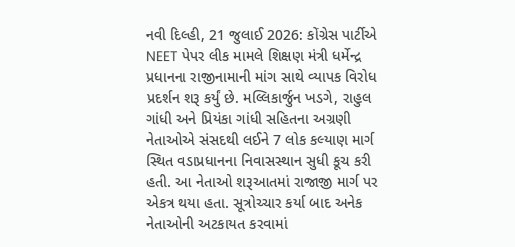નવી દિલ્હી, 21 જુલાઈ 2026: કોંગ્રેસ પાર્ટીએ NEET પેપર લીક મામલે શિક્ષણ મંત્રી ધર્મેન્દ્ર પ્રધાનના રાજીનામાની માંગ સાથે વ્યાપક વિરોધ પ્રદર્શન શરૂ કર્યું છે. મલ્લિકાર્જુન ખડગે, રાહુલ ગાંધી અને પ્રિયંકા ગાંધી સહિતના અગ્રણી નેતાઓએ સંસદથી લઈને 7 લોક કલ્યાણ માર્ગ સ્થિત વડાપ્રધાનના નિવાસસ્થાન સુધી કૂચ કરી હતી. આ નેતાઓ શરૂઆતમાં રાજાજી માર્ગ પર એકત્ર થયા હતા. સૂત્રોચ્ચાર કર્યા બાદ અનેક નેતાઓની અટકાયત કરવામાં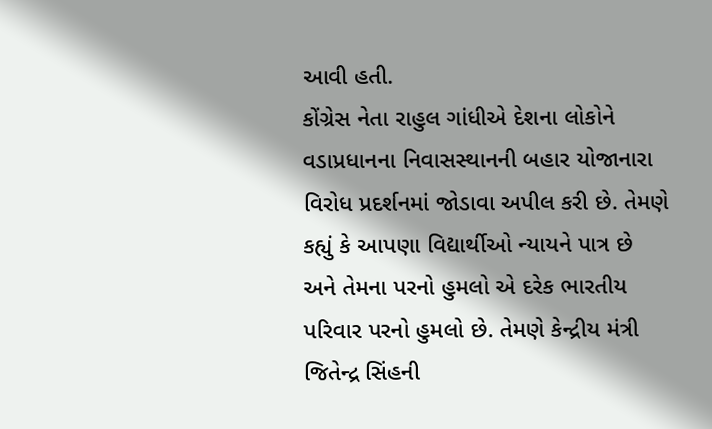આવી હતી.
કોંગ્રેસ નેતા રાહુલ ગાંધીએ દેશના લોકોને વડાપ્રધાનના નિવાસસ્થાનની બહાર યોજાનારા વિરોધ પ્રદર્શનમાં જોડાવા અપીલ કરી છે. તેમણે કહ્યું કે આપણા વિદ્યાર્થીઓ ન્યાયને પાત્ર છે અને તેમના પરનો હુમલો એ દરેક ભારતીય પરિવાર પરનો હુમલો છે. તેમણે કેન્દ્રીય મંત્રી જિતેન્દ્ર સિંહની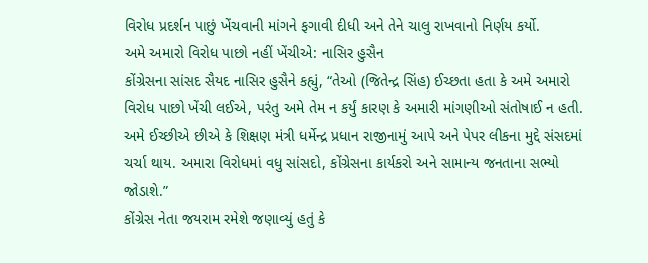વિરોધ પ્રદર્શન પાછું ખેંચવાની માંગને ફગાવી દીધી અને તેને ચાલુ રાખવાનો નિર્ણય કર્યો.
અમે અમારો વિરોધ પાછો નહીં ખેંચીએ: નાસિર હુસૈન
કોંગ્રેસના સાંસદ સૈયદ નાસિર હુસૈને કહ્યું, “તેઓ (જિતેન્દ્ર સિંહ) ઈચ્છતા હતા કે અમે અમારો વિરોધ પાછો ખેંચી લઈએ, પરંતુ અમે તેમ ન કર્યું કારણ કે અમારી માંગણીઓ સંતોષાઈ ન હતી. અમે ઈચ્છીએ છીએ કે શિક્ષણ મંત્રી ધર્મેન્દ્ર પ્રધાન રાજીનામું આપે અને પેપર લીકના મુદ્દે સંસદમાં ચર્ચા થાય. અમારા વિરોધમાં વધુ સાંસદો, કોંગ્રેસના કાર્યકરો અને સામાન્ય જનતાના સભ્યો જોડાશે.”
કોંગ્રેસ નેતા જયરામ રમેશે જણાવ્યું હતું કે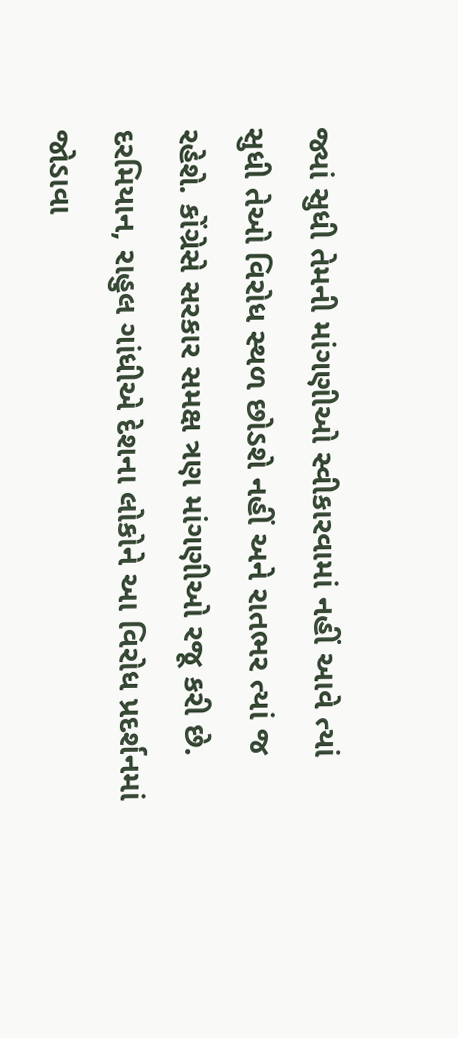જ્યાં સુધી તેમની માંગણીઓ સ્વીકારવામાં નહીં આવે ત્યાં સુધી તેઓ વિરોધ સ્થળ છોડશે નહીં અને રાતભર ત્યાં જ રહેશે. કોંગ્રેસે સરકાર સમક્ષ ત્રણ માંગણીઓ રજૂ કરી છે. દરમિયાન, રાહુલ ગાંધીએ દેશના લોકોને આ વિરોધ પ્રદર્શનમાં જોડાવા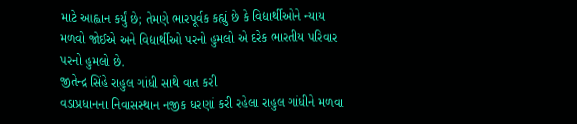માટે આહ્વાન કર્યું છે; તેમણે ભારપૂર્વક કહ્યું છે કે વિદ્યાર્થીઓને ન્યાય મળવો જોઈએ અને વિદ્યાર્થીઓ પરનો હુમલો એ દરેક ભારતીય પરિવાર પરનો હુમલો છે.
જીતેન્દ્ર સિંહે રાહુલ ગાંધી સાથે વાત કરી
વડાપ્રધાનના નિવાસસ્થાન નજીક ધરણાં કરી રહેલા રાહુલ ગાંધીને મળવા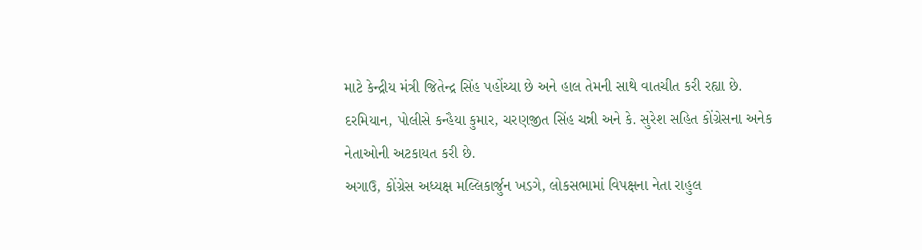માટે કેન્દ્રીય મંત્રી જિતેન્દ્ર સિંહ પહોંચ્યા છે અને હાલ તેમની સાથે વાતચીત કરી રહ્યા છે. દરમિયાન, પોલીસે કન્હૈયા કુમાર, ચરણજીત સિંહ ચન્ની અને કે. સુરેશ સહિત કોંગ્રેસના અનેક નેતાઓની અટકાયત કરી છે.
અગાઉ, કોંગ્રેસ અધ્યક્ષ મલ્લિકાર્જુન ખડગે, લોકસભામાં વિપક્ષના નેતા રાહુલ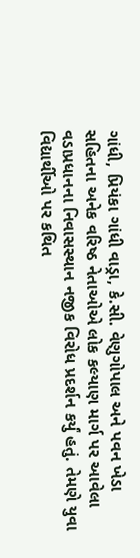ગાંધી, પ્રિયંકા ગાંધી વાડ્રા, કે.સી. વેણુગોપાલ અને પવન ખેડા સહિતના અનેક વરિષ્ઠ નેતાઓએ લોક કલ્યાણ માર્ગ પર આવેલા વડાપ્રધાનના નિવાસસ્થાન નજીક વિરોધ પ્રદર્શન કર્યું હતું. તેમણે યુવા વિદ્યાર્થીઓ પર કથિત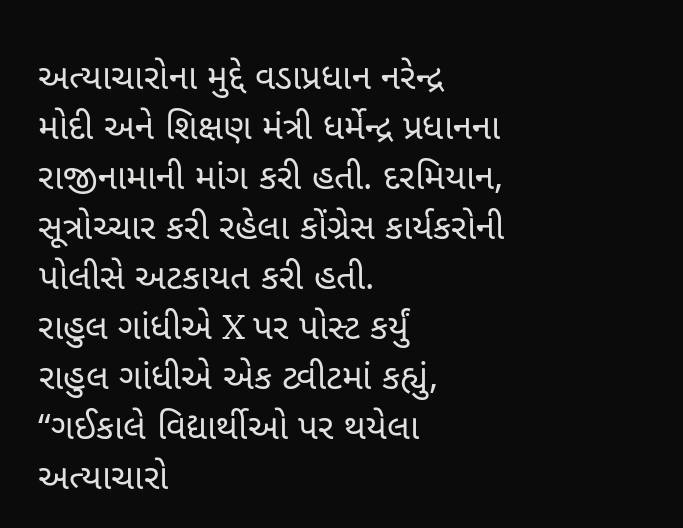અત્યાચારોના મુદ્દે વડાપ્રધાન નરેન્દ્ર મોદી અને શિક્ષણ મંત્રી ધર્મેન્દ્ર પ્રધાનના રાજીનામાની માંગ કરી હતી. દરમિયાન, સૂત્રોચ્ચાર કરી રહેલા કોંગ્રેસ કાર્યકરોની પોલીસે અટકાયત કરી હતી.
રાહુલ ગાંધીએ X પર પોસ્ટ કર્યું
રાહુલ ગાંધીએ એક ટ્વીટમાં કહ્યું, “ગઈકાલે વિદ્યાર્થીઓ પર થયેલા અત્યાચારો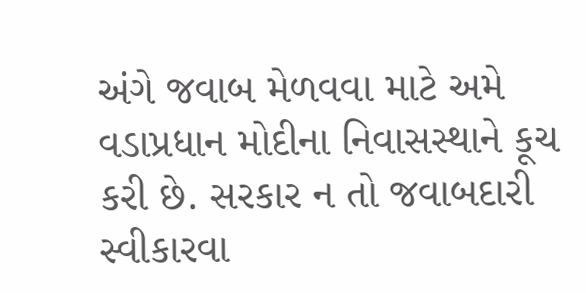અંગે જવાબ મેળવવા માટે અમે વડાપ્રધાન મોદીના નિવાસસ્થાને કૂચ કરી છે. સરકાર ન તો જવાબદારી સ્વીકારવા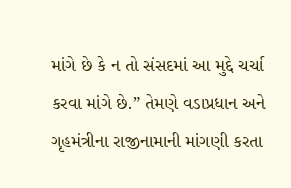માંગે છે કે ન તો સંસદમાં આ મુદ્દે ચર્ચા કરવા માંગે છે.” તેમણે વડાપ્રધાન અને ગૃહમંત્રીના રાજીનામાની માંગણી કરતા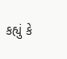કહ્યું કે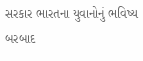સરકાર ભારતના યુવાનોનું ભવિષ્ય બરબાદ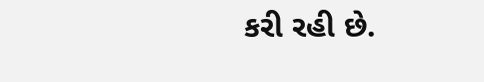કરી રહી છે.